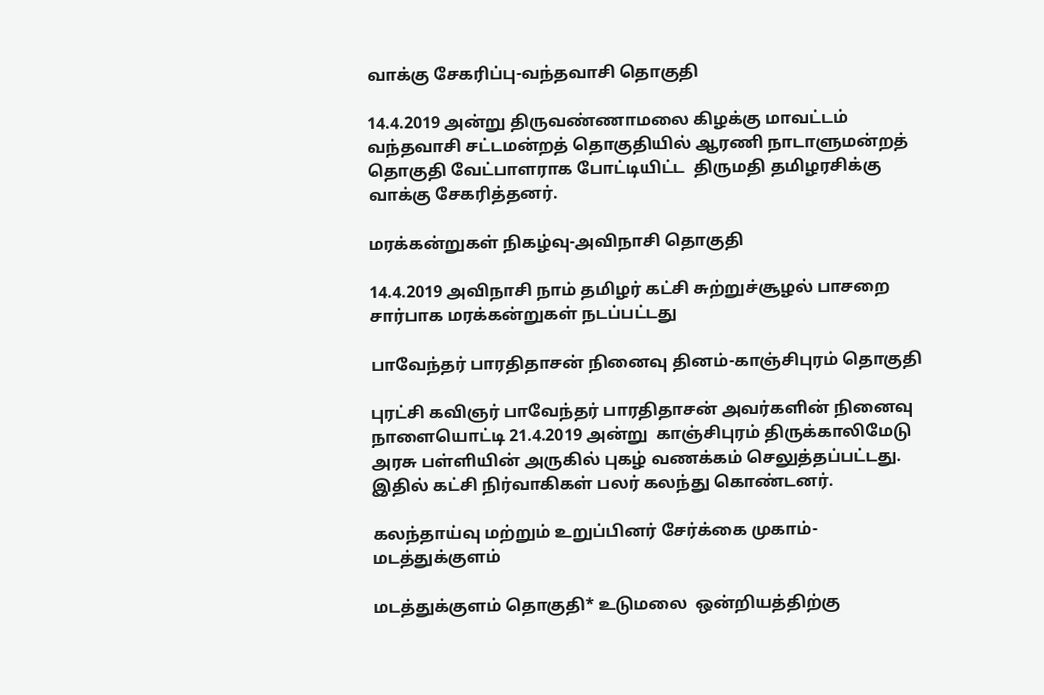வாக்கு சேகரிப்பு-வந்தவாசி தொகுதி

14.4.2019 அன்று திருவண்ணாமலை கிழக்கு மாவட்டம் வந்தவாசி சட்டமன்றத் தொகுதியில் ஆரணி நாடாளுமன்றத் தொகுதி வேட்பாளராக போட்டியிட்ட  திருமதி தமிழரசிக்கு வாக்கு சேகரித்தனர்.

மரக்கன்றுகள் நிகழ்வு-அவிநாசி தொகுதி

14.4.2019 அவிநாசி நாம் தமிழர் கட்சி சுற்றுச்சூழல் பாசறை சார்பாக மரக்கன்றுகள் நடப்பட்டது

பாவேந்தர் பாரதிதாசன் நினைவு தினம்-காஞ்சிபுரம் தொகுதி

புரட்சி கவிஞர் பாவேந்தர் பாரதிதாசன் அவர்களின் நினைவு நாளையொட்டி 21.4.2019 அன்று  காஞ்சிபுரம் திருக்காலிமேடு அரசு பள்ளியின் அருகில் புகழ் வணக்கம் செலுத்தப்பட்டது. இதில் கட்சி நிர்வாகிகள் பலர் கலந்து கொண்டனர்.

கலந்தாய்வு மற்றும் உறுப்பினர் சேர்க்கை முகாம்-மடத்துக்குளம்

மடத்துக்குளம் தொகுதி* உடுமலை  ஒன்றியத்திற்கு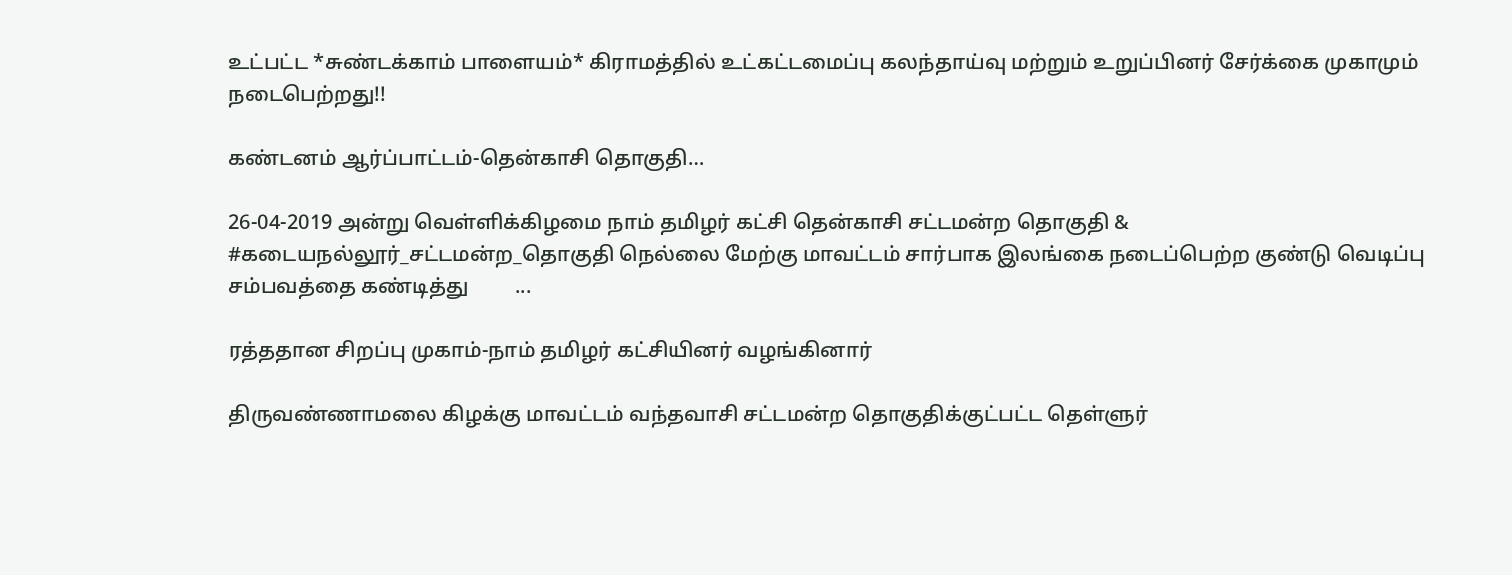உட்பட்ட *சுண்டக்காம் பாளையம்* கிராமத்தில் உட்கட்டமைப்பு கலந்தாய்வு மற்றும் உறுப்பினர் சேர்க்கை முகாமும் நடைபெற்றது!!

கண்டனம் ஆர்ப்பாட்டம்-தென்காசி தொகுதி…

26-04-2019 அன்று வெள்ளிக்கிழமை நாம் தமிழர் கட்சி தென்காசி சட்டமன்ற தொகுதி & #கடையநல்லூர்_சட்டமன்ற_தொகுதி நெல்லை மேற்கு மாவட்டம் சார்பாக இலங்கை நடைப்பெற்ற குண்டு வெடிப்பு சம்பவத்தை கண்டித்து         ...

ரத்ததான சிறப்பு முகாம்-நாம் தமிழர் கட்சியினர் வழங்கினார்

திருவண்ணாமலை கிழக்கு மாவட்டம் வந்தவாசி சட்டமன்ற தொகுதிக்குட்பட்ட தெள்ளுர்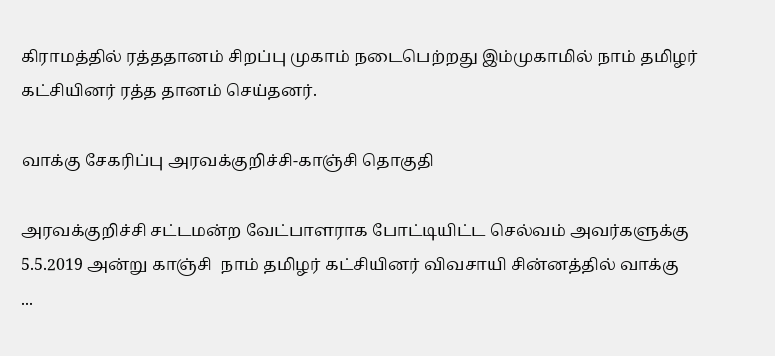கிராமத்தில் ரத்ததானம் சிறப்பு முகாம் நடைபெற்றது இம்முகாமில் நாம் தமிழர் கட்சியினர் ரத்த தானம் செய்தனர்.

வாக்கு சேகரிப்பு அரவக்குறிச்சி-காஞ்சி தொகுதி

அரவக்குறிச்சி சட்டமன்ற வேட்பாளராக போட்டியிட்ட செல்வம் அவர்களுக்கு 5.5.2019 அன்று காஞ்சி  நாம் தமிழர் கட்சியினர் விவசாயி சின்னத்தில் வாக்கு                   ...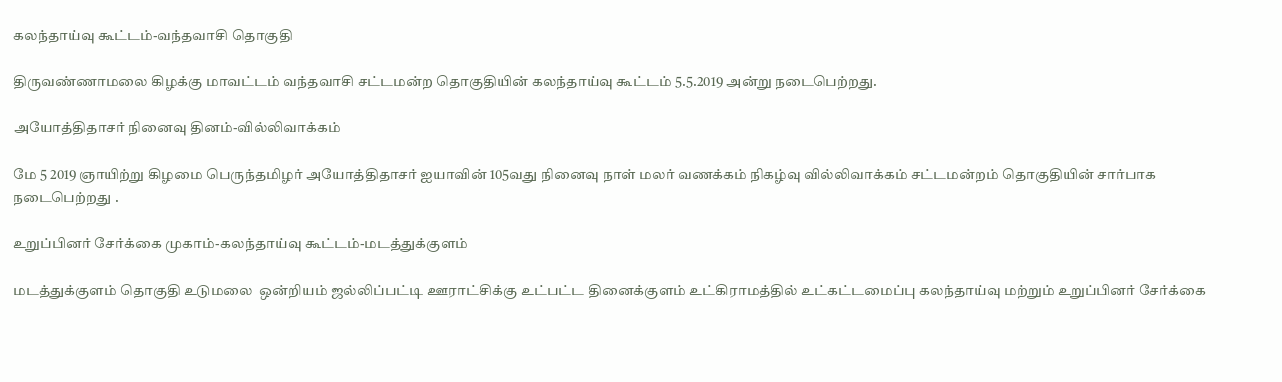கலந்தாய்வு கூட்டம்-வந்தவாசி தொகுதி

திருவண்ணாமலை கிழக்கு மாவட்டம் வந்தவாசி சட்டமன்ற தொகுதியின் கலந்தாய்வு கூட்டம் 5.5.2019 அன்று நடைபெற்றது.

அயோத்திதாசர் நினைவு தினம்-வில்லிவாக்கம்

மே 5 2019 ஞாயிற்று கிழமை பெருந்தமிழர் அயோத்திதாசர் ஐயாவின் 105வது நினைவு நாள் மலர் வணக்கம் நிகழ்வு வில்லிவாக்கம் சட்டமன்றம் தொகுதியின் சார்பாக நடைபெற்றது .

உறுப்பினர் சேர்க்கை முகாம்-கலந்தாய்வு கூட்டம்-மடத்துக்குளம்

மடத்துக்குளம் தொகுதி உடுமலை  ஒன்றியம் ஜல்லிப்பட்டி ஊராட்சிக்கு உட்பட்ட தினைக்குளம் உட்கிராமத்தில் உட்கட்டமைப்பு கலந்தாய்வு மற்றும் உறுப்பினர் சேர்க்கை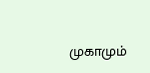முகாமும்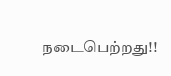நடைபெற்றது!!